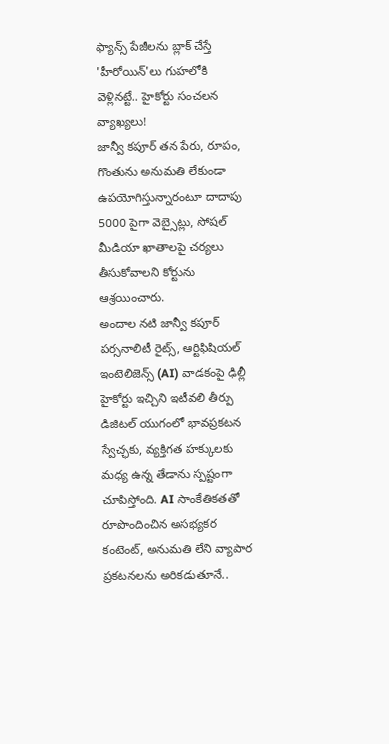ఫ్యాన్స్ పేజీలను బ్లాక్ చేస్తే 'హీరోయిన్'లు గుహలోకి వెళ్లినట్టే.. హైకోర్టు సంచలన వ్యాఖ్యలు!
జాన్వీ కపూర్ తన పేరు, రూపం, గొంతును అనుమతి లేకుండా ఉపయోగిస్తున్నారంటూ దాదాపు 5000 పైగా వెబ్సైట్లు, సోషల్ మీడియా ఖాతాలపై చర్యలు తీసుకోవాలని కోర్టును ఆశ్రయించారు.
అందాల నటి జాన్వీ కపూర్ పర్సనాలిటీ రైట్స్, ఆర్టిఫిషియల్ ఇంటెలిజెన్స్ (AI) వాడకంపై ఢిల్లీ హైకోర్టు ఇచ్చిని ఇటీవలి తీర్పు డిజిటల్ యుగంలో భావప్రకటన స్వేచ్ఛకు, వ్యక్తిగత హక్కులకు మధ్య ఉన్న తేడాను స్పష్టంగా చూపిస్తోంది. AI సాంకేతికతతో రూపొందించిన అసభ్యకర కంటెంట్, అనుమతి లేని వ్యాపార ప్రకటనలను అరికడుతూనే..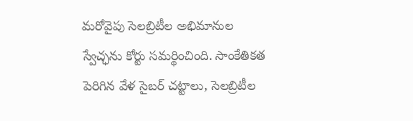మరోవైపు సెలబ్రిటీల అభిమానుల స్వేచ్ఛను కోర్టు సమర్థించింది. సాంకేతికత పెరిగిన వేళ సైబర్ చట్టాలు, సెలబ్రిటీల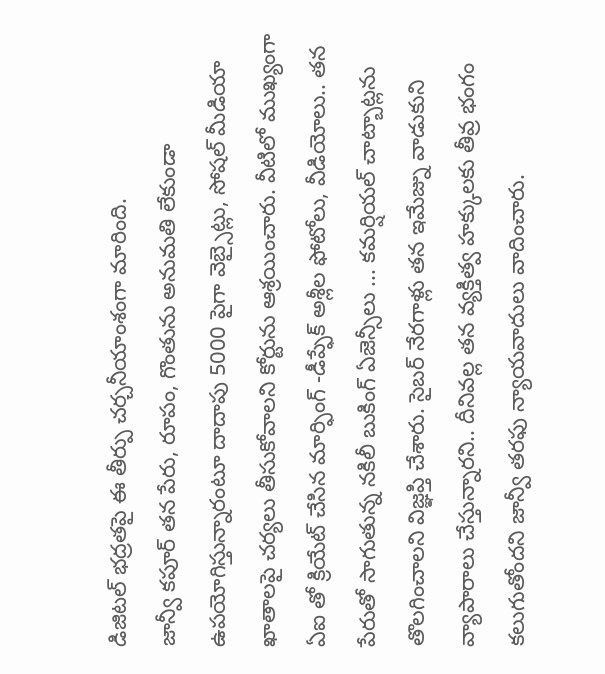డిజిటల్ భద్రతపై ఈ తీర్పు చర్చనీయాంశంగా మారింది.
జాన్వీ కపూర్ తన పేరు, రూపం, గొంతును అనుమతి లేకుండా ఉపయోగిస్తున్నారంటూ దాదాపు 5000 పైగా వెబ్సైట్లు, సోషల్ మీడియా ఖాతాలపై చర్యలు తీసుకోవాలని కోర్టును ఆశ్రయించారు. వీటిలో ముఖ్యంగా ఏఐ తో క్రియేట్ చేసిన మార్ఫింగ్ -డీప్ఫేక్ అశ్లీల ఫోటోలు, వీడియోలు.. తన పేరుతో సాగుతున్న నకిలీ బుకింగ్ ఏజెన్సీలు ... కమర్షియల్ చాట్బాట్లను తొలగించాలని విజ్ఞప్తి చేశారు. సైబర్ నేరగాళ్లు తన ఇమేజ్ను వాడుకుని వ్యాపారాలు చేస్తున్నారని.. దీనివల్ల తన వ్యక్తిత్వ హక్కులకు తీవ్ర భంగం కలుగుతోందని జాన్వీ తరఫు న్యాయవాదులు వాదించారు.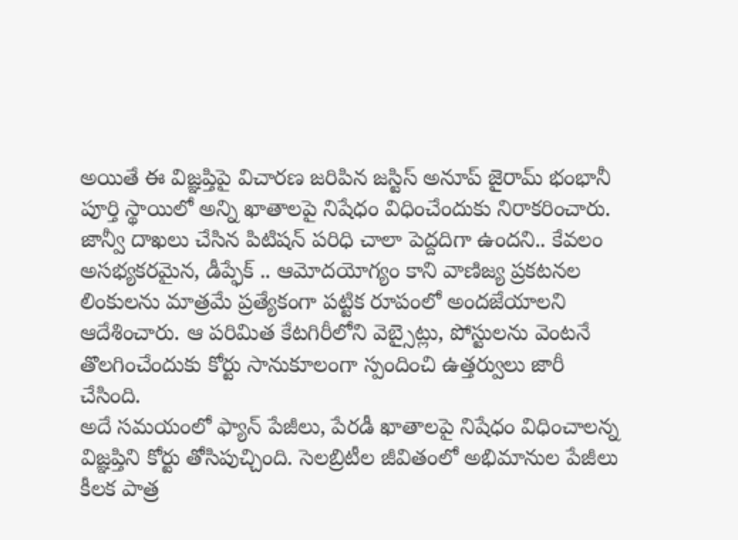అయితే ఈ విజ్ఞప్తిపై విచారణ జరిపిన జస్టిస్ అనూప్ జైరామ్ భంభానీ పూర్తి స్థాయిలో అన్ని ఖాతాలపై నిషేధం విధించేందుకు నిరాకరించారు. జాన్వీ దాఖలు చేసిన పిటిషన్ పరిధి చాలా పెద్దదిగా ఉందని.. కేవలం అసభ్యకరమైన, డీప్ఫేక్ .. ఆమోదయోగ్యం కాని వాణిజ్య ప్రకటనల లింకులను మాత్రమే ప్రత్యేకంగా పట్టిక రూపంలో అందజేయాలని ఆదేశించారు. ఆ పరిమిత కేటగిరీలోని వెబ్సైట్లు, పోస్టులను వెంటనే తొలగించేందుకు కోర్టు సానుకూలంగా స్పందించి ఉత్తర్వులు జారీ చేసింది.
అదే సమయంలో ఫ్యాన్ పేజీలు, పేరడీ ఖాతాలపై నిషేధం విధించాలన్న విజ్ఞప్తిని కోర్టు తోసిపుచ్చింది. సెలబ్రిటీల జీవితంలో అభిమానుల పేజీలు కీలక పాత్ర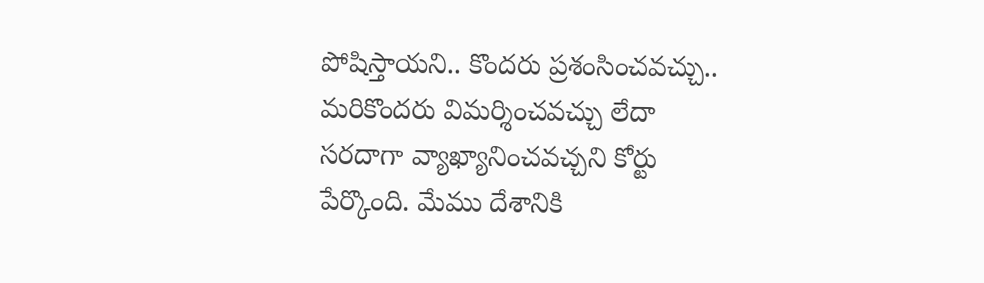పోషిస్తాయని.. కొందరు ప్రశంసించవచ్చు.. మరికొందరు విమర్శించవచ్చు లేదా సరదాగా వ్యాఖ్యానించవచ్చని కోర్టు పేర్కొంది. మేము దేశానికి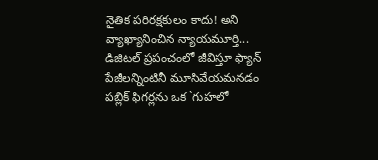నైతిక పరిరక్షకులం కాదు! అని వ్యాఖ్యానించిన న్యాయమూర్తి... డిజిటల్ ప్రపంచంలో జీవిస్తూ ఫ్యాన్ పేజీలన్నింటినీ మూసివేయమనడం పబ్లిక్ ఫిగర్లను ఒక `గుహలో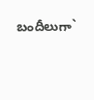బందీలుగా`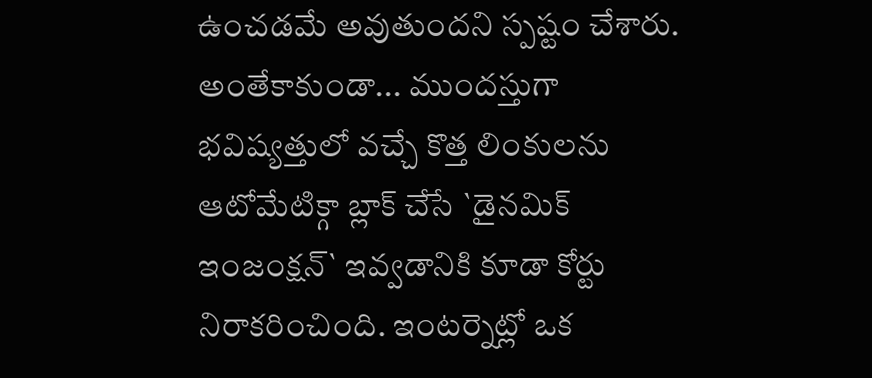ఉంచడమే అవుతుందని స్పష్టం చేశారు.
అంతేకాకుండా... ముందస్తుగా భవిష్యత్తులో వచ్చే కొత్త లింకులను ఆటోమేటిక్గా బ్లాక్ చేసే `డైనమిక్ ఇంజంక్షన్` ఇవ్వడానికి కూడా కోర్టు నిరాకరించింది. ఇంటర్నెట్లో ఒక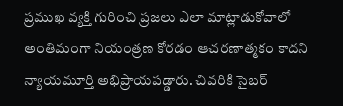ప్రముఖ వ్యక్తి గురించి ప్రజలు ఎలా మాట్లాడుకోవాలో అంతిమంగా నియంత్రణ కోరడం ఆచరణాత్మకం కాదని న్యాయమూర్తి అభిప్రాయపడ్డారు. చివరికి సైబర్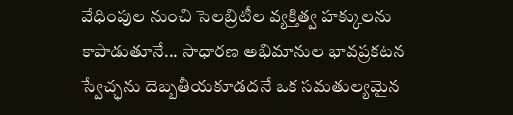వేధింపుల నుంచి సెలబ్రిటీల వ్యక్తిత్వ హక్కులను కాపాడుతూనే... సాధారణ అభిమానుల భావప్రకటన స్వేచ్ఛను దెబ్బతీయకూడదనే ఒక సమతుల్యమైన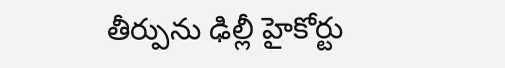తీర్పును ఢిల్లీ హైకోర్టు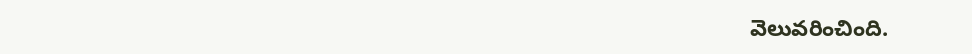వెలువరించింది.